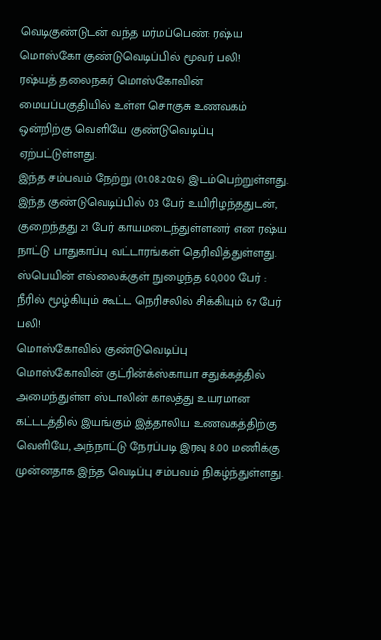வெடிகுண்டுடன் வந்த மர்மப்பெண்: ரஷ்ய மொஸ்கோ குண்டுவெடிப்பில் மூவர் பலி!
ரஷ்யத் தலைநகர் மொஸ்கோவின் மையப்பகுதியில் உள்ள சொகுசு உணவகம் ஒன்றிற்கு வெளியே குண்டுவெடிப்பு ஏற்பட்டுள்ளது.
இந்த சம்பவம் நேற்று (01.08.2026) இடம்பெற்றுள்ளது.
இந்த குண்டுவெடிப்பில் 03 பேர் உயிரிழந்ததுடன், குறைந்தது 21 பேர் காயமடைந்துள்ளனர் என ரஷ்ய நாட்டு பாதுகாப்பு வட்டாரங்கள் தெரிவித்துள்ளது.
ஸ்பெயின் எல்லைக்குள் நுழைந்த 60,000 பேர் : நீரில் மூழ்கியும் கூட்ட நெரிசலில் சிக்கியும் 67 பேர் பலி!
மொஸ்கோவில் குண்டுவெடிப்பு
மொஸ்கோவின் குட்ரின்க்ஸ்காயா சதுக்கத்தில் அமைந்துள்ள ஸ்டாலின் காலத்து உயரமான கட்டடத்தில் இயங்கும் இத்தாலிய உணவகத்திற்கு வெளியே, அந்நாட்டு நேரப்படி இரவு 8.00 மணிக்கு முன்னதாக இந்த வெடிப்பு சம்பவம் நிகழ்ந்துள்ளது.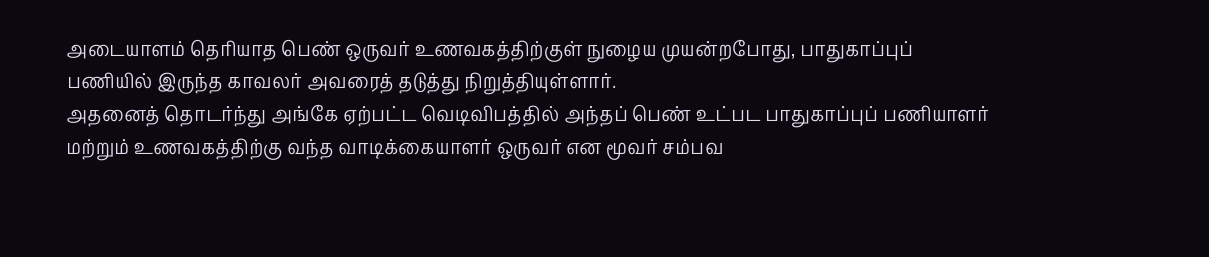அடையாளம் தெரியாத பெண் ஒருவர் உணவகத்திற்குள் நுழைய முயன்றபோது, பாதுகாப்புப் பணியில் இருந்த காவலர் அவரைத் தடுத்து நிறுத்தியுள்ளார்.
அதனைத் தொடர்ந்து அங்கே ஏற்பட்ட வெடிவிபத்தில் அந்தப் பெண் உட்பட பாதுகாப்புப் பணியாளர் மற்றும் உணவகத்திற்கு வந்த வாடிக்கையாளர் ஒருவர் என மூவர் சம்பவ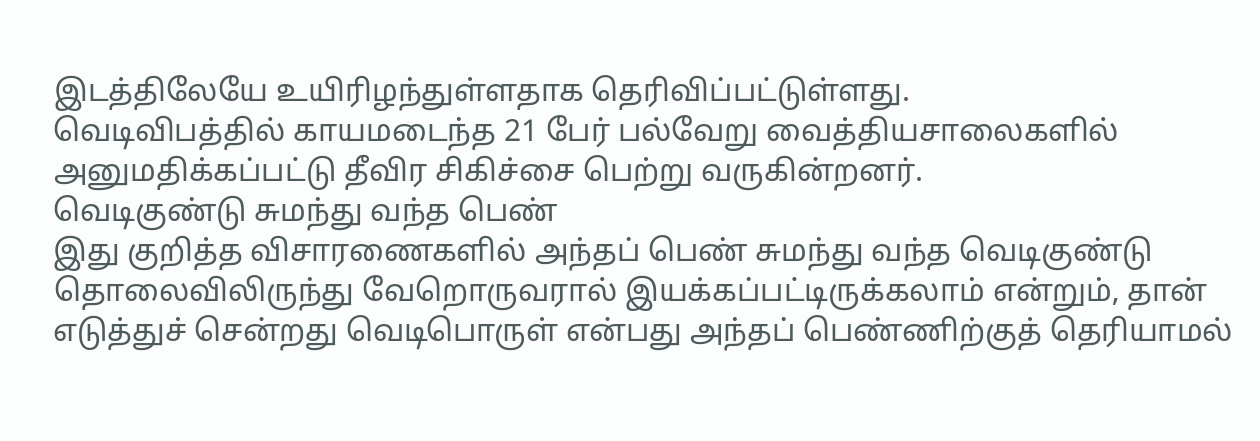இடத்திலேயே உயிரிழந்துள்ளதாக தெரிவிப்பட்டுள்ளது.
வெடிவிபத்தில் காயமடைந்த 21 பேர் பல்வேறு வைத்தியசாலைகளில் அனுமதிக்கப்பட்டு தீவிர சிகிச்சை பெற்று வருகின்றனர்.
வெடிகுண்டு சுமந்து வந்த பெண்
இது குறித்த விசாரணைகளில் அந்தப் பெண் சுமந்து வந்த வெடிகுண்டு தொலைவிலிருந்து வேறொருவரால் இயக்கப்பட்டிருக்கலாம் என்றும், தான் எடுத்துச் சென்றது வெடிபொருள் என்பது அந்தப் பெண்ணிற்குத் தெரியாமல்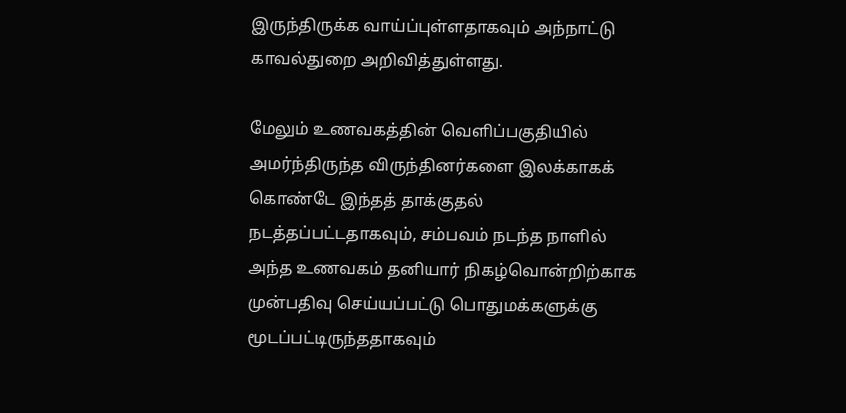இருந்திருக்க வாய்ப்புள்ளதாகவும் அந்நாட்டு காவல்துறை அறிவித்துள்ளது.

மேலும் உணவகத்தின் வெளிப்பகுதியில் அமர்ந்திருந்த விருந்தினர்களை இலக்காகக் கொண்டே இந்தத் தாக்குதல் நடத்தப்பட்டதாகவும், சம்பவம் நடந்த நாளில் அந்த உணவகம் தனியார் நிகழ்வொன்றிற்காக முன்பதிவு செய்யப்பட்டு பொதுமக்களுக்கு மூடப்பட்டிருந்ததாகவும்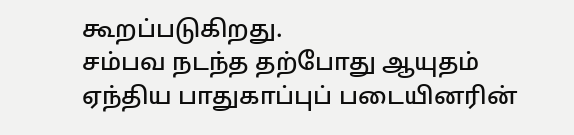கூறப்படுகிறது.
சம்பவ நடந்த தற்போது ஆயுதம் ஏந்திய பாதுகாப்புப் படையினரின்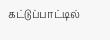கட்டுப்பாட்டில்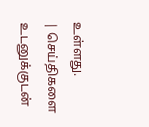உள்ளது.
| செய்திகளை உடனுக்குடன்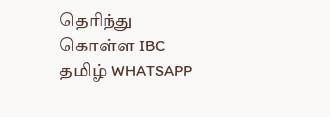தெரிந்து கொள்ள IBC தமிழ் WHATSAPP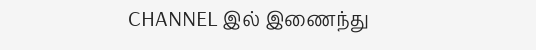CHANNEL இல் இணைந்து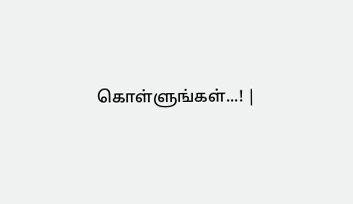கொள்ளுங்கள்...! |